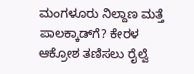ಮಂಗಳೂರು ನಿಲ್ದಾಣ ಮತ್ತೆ ಪಾಲಕ್ಕಾಡ್‌ಗೆ? ಕೇರಳ ಆಕ್ರೋಶ ತಣಿಸಲು ರೈಲ್ವೆ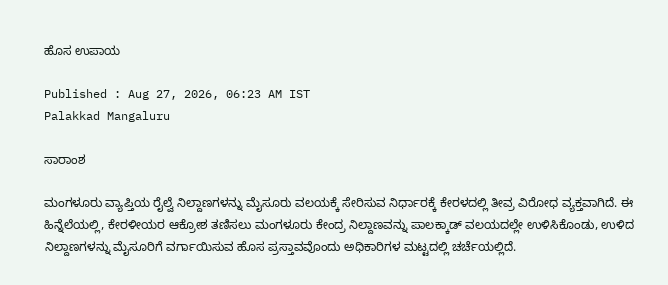ಹೊಸ ಉಪಾಯ

Published : Aug 27, 2026, 06:23 AM IST
Palakkad Mangaluru

ಸಾರಾಂಶ

ಮಂಗಳೂರು ವ್ಯಾಪ್ತಿಯ ರೈಲ್ವೆ ನಿಲ್ದಾಣಗಳನ್ನು ಮೈಸೂರು ವಲಯಕ್ಕೆ ಸೇರಿಸುವ ನಿರ್ಧಾರಕ್ಕೆ ಕೇರಳದಲ್ಲಿ ತೀವ್ರ ವಿರೋಧ ವ್ಯಕ್ತವಾಗಿದೆ. ಈ ಹಿನ್ನೆಲೆಯಲ್ಲಿ, ಕೇರಳೀಯರ ಆಕ್ರೋಶ ತಣಿಸಲು ಮಂಗಳೂರು ಕೇಂದ್ರ ನಿಲ್ದಾಣವನ್ನು ಪಾಲಕ್ಕಾಡ್ ವಲಯದಲ್ಲೇ ಉಳಿಸಿಕೊಂಡು, ಉಳಿದ ನಿಲ್ದಾಣಗಳನ್ನು ಮೈಸೂರಿಗೆ ವರ್ಗಾಯಿಸುವ ಹೊಸ ಪ್ರಸ್ತಾವವೊಂದು ಅಧಿಕಾರಿಗಳ ಮಟ್ಟದಲ್ಲಿ ಚರ್ಚೆಯಲ್ಲಿದೆ.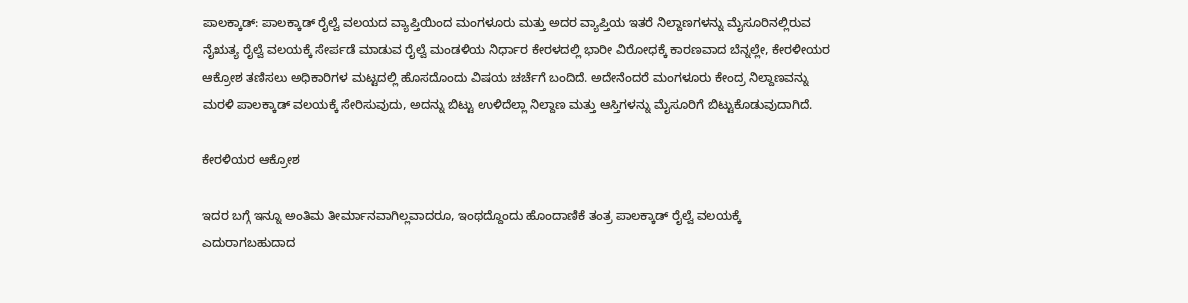ಪಾಲಕ್ಕಾಡ್‌: ಪಾಲಕ್ಕಾಡ್‌ ರೈಲ್ವೆ ವಲಯದ ವ್ಯಾಪ್ತಿಯಿಂದ ಮಂಗಳೂರು ಮತ್ತು ಅದರ ವ್ಯಾಪ್ತಿಯ ಇತರೆ ನಿಲ್ದಾಣಗಳನ್ನು ಮೈಸೂರಿನಲ್ಲಿರುವ ನೈಋತ್ಯ ರೈಲ್ವೆ ವಲಯಕ್ಕೆ ಸೇರ್ಪಡೆ ಮಾಡುವ ರೈಲ್ವೆ ಮಂಡಳಿಯ ನಿರ್ಧಾರ ಕೇರಳದಲ್ಲಿ ಭಾರೀ ವಿರೋಧಕ್ಕೆ ಕಾರಣವಾದ ಬೆನ್ನಲ್ಲೇ, ಕೇರಳೀಯರ ಆಕ್ರೋಶ ತಣಿಸಲು ಅಧಿಕಾರಿಗಳ ಮಟ್ಟದಲ್ಲಿ ಹೊಸದೊಂದು ವಿಷಯ ಚರ್ಚೆಗೆ ಬಂದಿದೆ. ಅದೇನೆಂದರೆ ಮಂಗಳೂರು ಕೇಂದ್ರ ನಿಲ್ದಾಣವನ್ನು ಮರಳಿ ಪಾಲಕ್ಕಾಡ್‌ ವಲಯಕ್ಕೆ ಸೇರಿಸುವುದು, ಅದನ್ನು ಬಿಟ್ಟು ಉಳಿದೆಲ್ಲಾ ನಿಲ್ದಾಣ ಮತ್ತು ಆಸ್ತಿಗಳನ್ನು ಮೈಸೂರಿಗೆ ಬಿಟ್ಟುಕೊಡುವುದಾಗಿದೆ.

ಕೇರಳಿಯರ ಆಕ್ರೋಶ

ಇದರ ಬಗ್ಗೆ ಇನ್ನೂ ಅಂತಿಮ ತೀರ್ಮಾನವಾಗಿಲ್ಲವಾದರೂ, ಇಂಥದ್ದೊಂದು ಹೊಂದಾಣಿಕೆ ತಂತ್ರ ಪಾಲಕ್ಕಾಡ್‌ ರೈಲ್ವೆ ವಲಯಕ್ಕೆ ಎದುರಾಗಬಹುದಾದ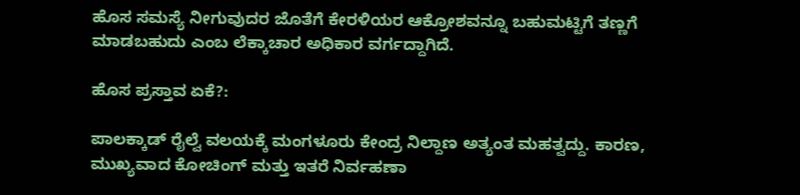ಹೊಸ ಸಮಸ್ಯೆ ನೀಗುವುದರ ಜೊತೆಗೆ ಕೇರಳಿಯರ ಆಕ್ರೋಶವನ್ನೂ ಬಹುಮಟ್ಟಿಗೆ ತಣ್ಣಗೆ ಮಾಡಬಹುದು ಎಂಬ ಲೆಕ್ಕಾಚಾರ ಅಧಿಕಾರ ವರ್ಗದ್ದಾಗಿದೆ.

ಹೊಸ ಪ್ರಸ್ತಾವ ಏಕೆ?:

ಪಾಲಕ್ಕಾಡ್‌ ರೈಲ್ವೆ ವಲಯಕ್ಕೆ ಮಂಗಳೂರು ಕೇಂದ್ರ ನಿಲ್ದಾಣ ಅತ್ಯಂತ ಮಹತ್ವದ್ದು. ಕಾರಣ, ಮುಖ್ಯವಾದ ಕೋಚಿಂಗ್‌ ಮತ್ತು ಇತರೆ ನಿರ್ವಹಣಾ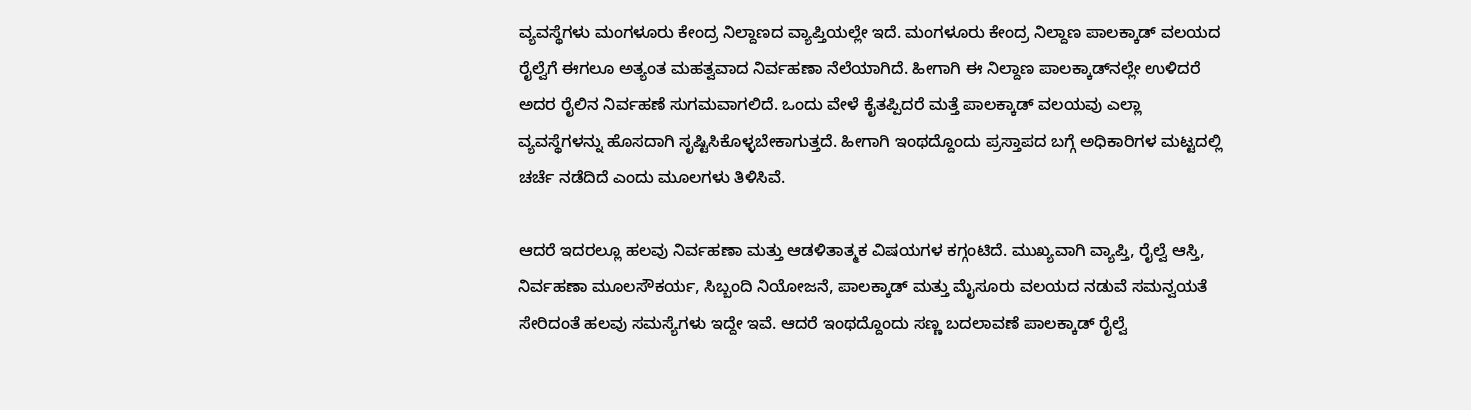ವ್ಯವಸ್ಥೆಗಳು ಮಂಗಳೂರು ಕೇಂದ್ರ ನಿಲ್ದಾಣದ ವ್ಯಾಪ್ತಿಯಲ್ಲೇ ಇದೆ. ಮಂಗಳೂರು ಕೇಂದ್ರ ನಿಲ್ದಾಣ ಪಾಲಕ್ಕಾಡ್‌ ವಲಯದ ರೈಲ್ವೆಗೆ ಈಗಲೂ ಅತ್ಯಂತ ಮಹತ್ವವಾದ ನಿರ್ವಹಣಾ ನೆಲೆಯಾಗಿದೆ. ಹೀಗಾಗಿ ಈ ನಿಲ್ದಾಣ ಪಾಲಕ್ಕಾಡ್‌ನಲ್ಲೇ ಉಳಿದರೆ ಅದರ ರೈಲಿನ ನಿರ್ವಹಣೆ ಸುಗಮವಾಗಲಿದೆ. ಒಂದು ವೇಳೆ ಕೈತಪ್ಪಿದರೆ ಮತ್ತೆ ಪಾಲಕ್ಕಾಡ್‌ ವಲಯವು ಎಲ್ಲಾ ವ್ಯವಸ್ಥೆಗಳನ್ನು ಹೊಸದಾಗಿ ಸೃಷ್ಟಿಸಿಕೊಳ್ಳಬೇಕಾಗುತ್ತದೆ. ಹೀಗಾಗಿ ಇಂಥದ್ದೊಂದು ಪ್ರಸ್ತಾಪದ ಬಗ್ಗೆ ಅಧಿಕಾರಿಗಳ ಮಟ್ಟದಲ್ಲಿ ಚರ್ಚೆ ನಡೆದಿದೆ ಎಂದು ಮೂಲಗಳು ತಿಳಿಸಿವೆ.

ಆದರೆ ಇದರಲ್ಲೂ ಹಲವು ನಿರ್ವಹಣಾ ಮತ್ತು ಆಡಳಿತಾತ್ಮಕ ವಿಷಯಗಳ ಕಗ್ಗಂಟಿದೆ. ಮುಖ್ಯವಾಗಿ ವ್ಯಾಪ್ತಿ, ರೈಲ್ವೆ ಆಸ್ತಿ, ನಿರ್ವಹಣಾ ಮೂಲಸೌಕರ್ಯ, ಸಿಬ್ಬಂದಿ ನಿಯೋಜನೆ, ಪಾಲಕ್ಕಾಡ್‌ ಮತ್ತು ಮೈಸೂರು ವಲಯದ ನಡುವೆ ಸಮನ್ವಯತೆ ಸೇರಿದಂತೆ ಹಲವು ಸಮಸ್ಯೆಗಳು ಇದ್ದೇ ಇವೆ. ಆದರೆ ಇಂಥದ್ದೊಂದು ಸಣ್ಣ ಬದಲಾವಣೆ ಪಾಲಕ್ಕಾಡ್‌ ರೈಲ್ವೆ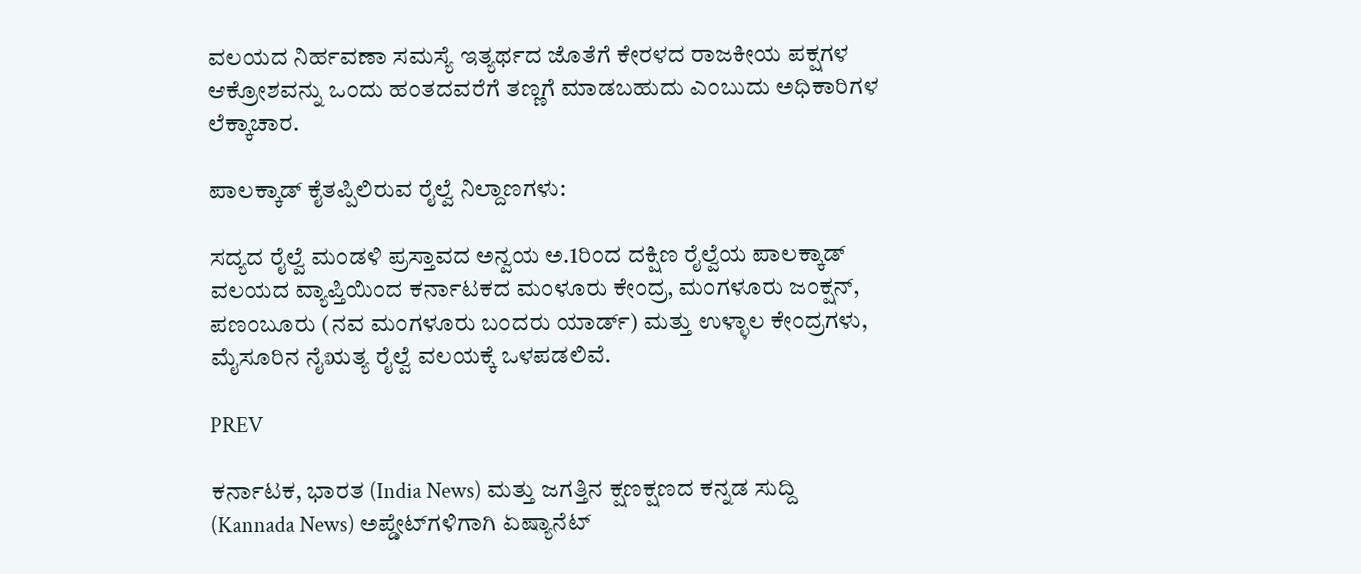ವಲಯದ ನಿರ್ಹವಣಾ ಸಮಸ್ಯೆ ಇತ್ಯರ್ಥದ ಜೊತೆಗೆ ಕೇರಳದ ರಾಜಕೀಯ ಪಕ್ಷಗಳ ಆಕ್ರೋಶವನ್ನು ಒಂದು ಹಂತದವರೆಗೆ ತಣ್ಣಗೆ ಮಾಡಬಹುದು ಎಂಬುದು ಅಧಿಕಾರಿಗಳ ಲೆಕ್ಕಾಚಾರ.

ಪಾಲಕ್ಕಾಡ್‌ ಕೈತಪ್ಪಿಲಿರುವ ರೈಲ್ವೆ ನಿಲ್ದಾಣಗಳು:

ಸದ್ಯದ ರೈಲ್ವೆ ಮಂಡಳಿ ಪ್ರಸ್ತಾವದ ಅನ್ವಯ ಅ.1ರಿಂದ ದಕ್ಷಿಣ ರೈಲ್ವೆಯ ಪಾಲಕ್ಕಾಡ್‌ ವಲಯದ ವ್ಯಾಪ್ತಿಯಿಂದ ಕರ್ನಾಟಕದ ಮಂಳೂರು ಕೇಂದ್ರ, ಮಂಗಳೂರು ಜಂಕ್ಷನ್, ಪಣಂಬೂರು (ನವ ಮಂಗಳೂರು ಬಂದರು ಯಾರ್ಡ್‌) ಮತ್ತು ಉಳ್ಳಾಲ ಕೇಂದ್ರಗಳು, ಮೈಸೂರಿನ ನೈಋತ್ಯ ರೈಲ್ವೆ ವಲಯಕ್ಕೆ ಒಳಪಡಲಿವೆ.

PREV

ಕರ್ನಾಟಕ, ಭಾರತ (India News) ಮತ್ತು ಜಗತ್ತಿನ ಕ್ಷಣಕ್ಷಣದ ಕನ್ನಡ ಸುದ್ದಿ (Kannada News) ಅಪ್ಡೇಟ್‌ಗಳಿಗಾಗಿ ಏಷ್ಯಾನೆಟ್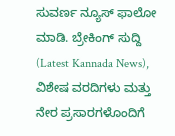ಸುವರ್ಣ ನ್ಯೂಸ್‌ ಫಾಲೋ ಮಾಡಿ. ಬ್ರೇಕಿಂಗ್ ಸುದ್ದಿ (Latest Kannada News), ವಿಶೇಷ ವರದಿಗಳು ಮತ್ತು ನೇರ ಪ್ರಸಾರಗಳೊಂದಿಗೆ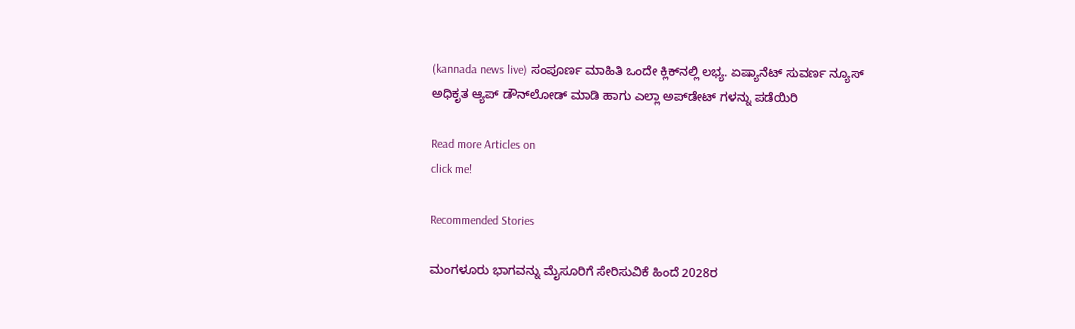(kannada news live) ಸಂಪೂರ್ಣ ಮಾಹಿತಿ ಒಂದೇ ಕ್ಲಿಕ್‌ನಲ್ಲಿ ಲಭ್ಯ. ಏಷ್ಯಾನೆಟ್ ಸುವರ್ಣ ನ್ಯೂಸ್ ಅಧಿಕೃತ ಆ್ಯಪ್ ಡೌನ್‌ಲೋಡ್ ಮಾಡಿ ಹಾಗು ಎಲ್ಲಾ ಅಪ್‌ಡೇಟ್ ಗಳನ್ನು ಪಡೆಯಿರಿ

Read more Articles on
click me!

Recommended Stories

ಮಂಗಳೂರು ಭಾಗವನ್ನು ಮೈಸೂರಿಗೆ ಸೇರಿಸುವಿಕೆ ಹಿಂದೆ 2028ರ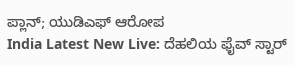ಪ್ಲಾನ್; ಯುಡಿಎಫ್‌ ಆರೋಪ
India Latest New Live: ದೆಹಲಿಯ ಫೈವ್‌ ಸ್ಟಾರ್‌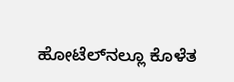ಹೋಟೆಲ್‌ನಲ್ಲೂ ಕೊಳೆತ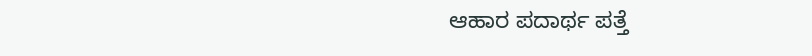ಆಹಾರ ಪದಾರ್ಥ ಪತ್ತೆ